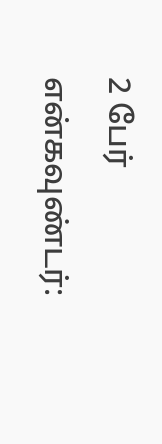2 பேர் என்கவுண்டர்: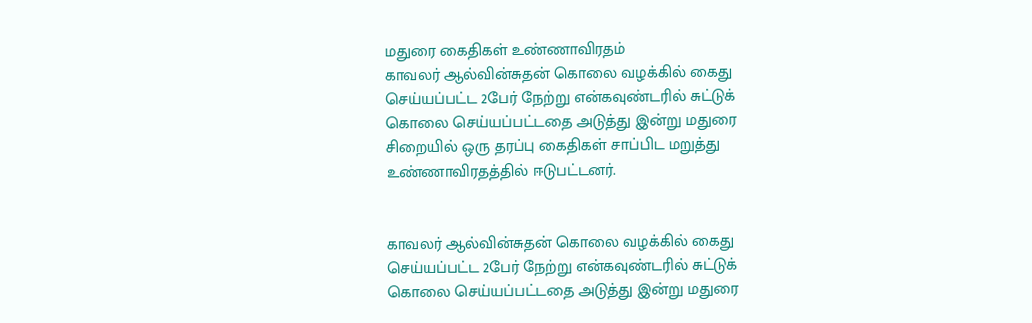மதுரை கைதிகள் உண்ணாவிரதம்
காவலர் ஆல்வின்சுதன் கொலை வழக்கில் கைது செய்யப்பட்ட 2பேர் நேற்று என்கவுண்டரில் சுட்டுக் கொலை செய்யப்பட்டதை அடுத்து இன்று மதுரை சிறையில் ஒரு தரப்பு கைதிகள் சாப்பிட மறுத்து உண்ணாவிரதத்தில் ஈடுபட்டனர்.


காவலர் ஆல்வின்சுதன் கொலை வழக்கில் கைது செய்யப்பட்ட 2பேர் நேற்று என்கவுண்டரில் சுட்டுக் கொலை செய்யப்பட்டதை அடுத்து இன்று மதுரை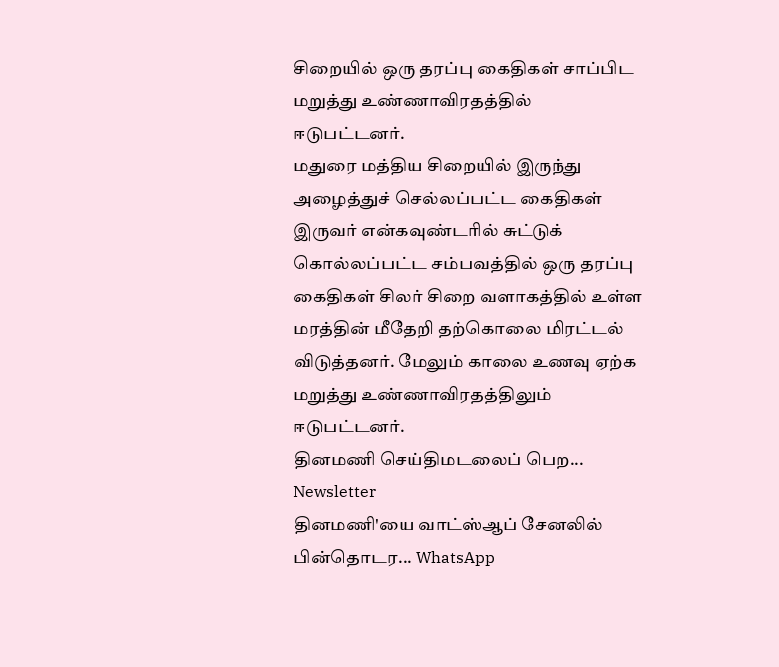சிறையில் ஒரு தரப்பு கைதிகள் சாப்பிட மறுத்து உண்ணாவிரதத்தில் ஈடுபட்டனர்.
மதுரை மத்திய சிறையில் இருந்து அழைத்துச் செல்லப்பட்ட கைதிகள் இருவர் என்கவுண்டரில் சுட்டுக் கொல்லப்பட்ட சம்பவத்தில் ஒரு தரப்பு கைதிகள் சிலர் சிறை வளாகத்தில் உள்ள மரத்தின் மீதேறி தற்கொலை மிரட்டல் விடுத்தனர். மேலும் காலை உணவு ஏற்க மறுத்து உண்ணாவிரதத்திலும் ஈடுபட்டனர்.
தினமணி செய்திமடலைப் பெற... Newsletter
தினமணி'யை வாட்ஸ்ஆப் சேனலில் பின்தொடர... WhatsApp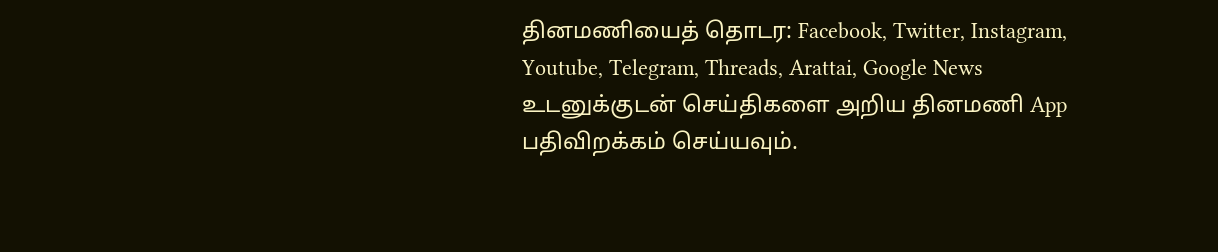தினமணியைத் தொடர: Facebook, Twitter, Instagram, Youtube, Telegram, Threads, Arattai, Google News
உடனுக்குடன் செய்திகளை அறிய தினமணி App பதிவிறக்கம் செய்யவும்.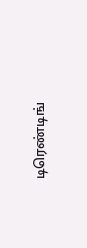டிரெண்டிங்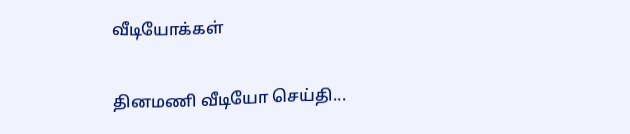வீடியோக்கள்

தினமணி வீடியோ செய்தி...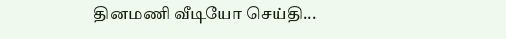தினமணி வீடியோ செய்தி...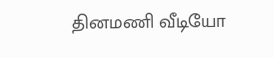தினமணி வீடியோ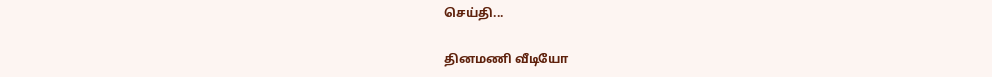செய்தி...

தினமணி வீடியோ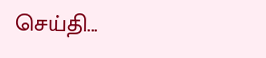செய்தி...